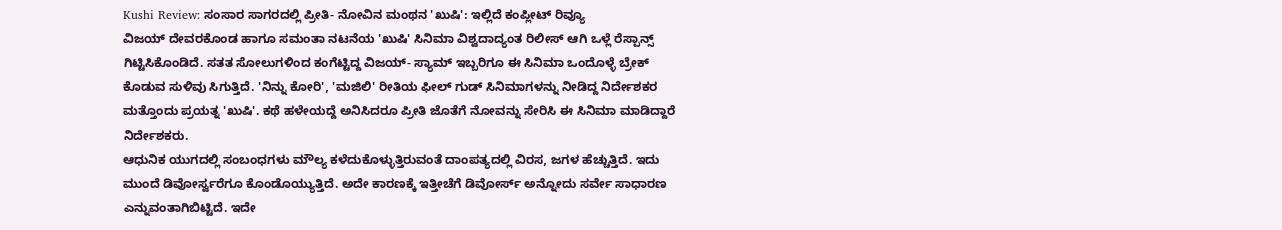Kushi Review: ಸಂಸಾರ ಸಾಗರದಲ್ಲಿ ಪ್ರೀತಿ- ನೋವಿನ ಮಂಥನ 'ಖುಷಿ': ಇಲ್ಲಿದೆ ಕಂಪ್ಲೀಟ್ ರಿವ್ಯೂ
ವಿಜಯ್ ದೇವರಕೊಂಡ ಹಾಗೂ ಸಮಂತಾ ನಟನೆಯ 'ಖುಷಿ' ಸಿನಿಮಾ ವಿಶ್ವದಾದ್ಯಂತ ರಿಲೀಸ್ ಆಗಿ ಒಳ್ಲೆ ರೆಸ್ಪಾನ್ಸ್ ಗಿಟ್ಟಿಸಿಕೊಂಡಿದೆ. ಸತತ ಸೋಲುಗಳಿಂದ ಕಂಗೆಟ್ಟಿದ್ದ ವಿಜಯ್- ಸ್ಯಾಮ್ ಇಬ್ಬರಿಗೂ ಈ ಸಿನಿಮಾ ಒಂದೊಳ್ಳೆ ಬ್ರೇಕ್ ಕೊಡುವ ಸುಳಿವು ಸಿಗುತ್ತಿದೆ. 'ನಿನ್ನು ಕೋರಿ', 'ಮಜಿಲಿ' ರೀತಿಯ ಫೀಲ್ ಗುಡ್ ಸಿನಿಮಾಗಳನ್ನು ನೀಡಿದ್ದ ನಿರ್ದೇಶಕರ ಮತ್ತೊಂದು ಪ್ರಯತ್ನ 'ಖುಷಿ'. ಕಥೆ ಹಳೇಯದ್ದೆ ಅನಿಸಿದರೂ ಪ್ರೀತಿ ಜೊತೆಗೆ ನೋವನ್ನು ಸೇರಿಸಿ ಈ ಸಿನಿಮಾ ಮಾಡಿದ್ದಾರೆ ನಿರ್ದೇಶಕರು.
ಆಧುನಿಕ ಯುಗದಲ್ಲಿ ಸಂಬಂಧಗಳು ಮೌಲ್ಯ ಕಳೆದುಕೊಳ್ಳುತ್ತಿರುವಂತೆ ದಾಂಪತ್ಯದಲ್ಲಿ ವಿರಸ, ಜಗಳ ಹೆಚ್ಚುತ್ತಿದೆ. ಇದು ಮುಂದೆ ಡಿವೋರ್ಸ್ವರೆಗೂ ಕೊಂಡೊಯ್ಯುತ್ತಿದೆ. ಅದೇ ಕಾರಣಕ್ಕೆ ಇತ್ತೀಚೆಗೆ ಡಿವೋರ್ಸ್ ಅನ್ನೋದು ಸರ್ವೇ ಸಾಧಾರಣ ಎನ್ನುವಂತಾಗಿಬಿಟ್ಟಿದೆ. ಇದೇ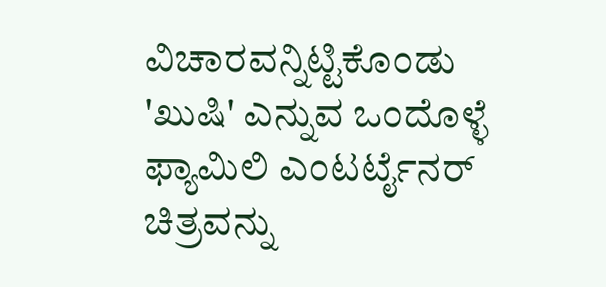ವಿಚಾರವನ್ನಿಟ್ಟಿಕೊಂಡು 'ಖುಷಿ' ಎನ್ನುವ ಒಂದೊಳ್ಳೆ ಫ್ಯಾಮಿಲಿ ಎಂಟರ್ಟೈನರ್ ಚಿತ್ರವನ್ನು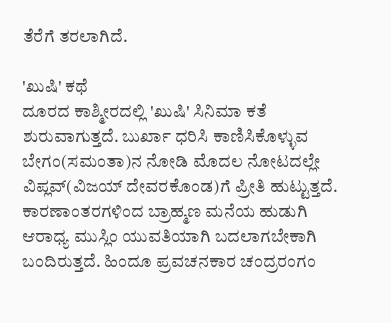ತೆರೆಗೆ ತರಲಾಗಿದೆ.

'ಖುಷಿ' ಕಥೆ
ದೂರದ ಕಾಶ್ಮೀರದಲ್ಲಿ 'ಖುಷಿ' ಸಿನಿಮಾ ಕತೆ ಶುರುವಾಗುತ್ತದೆ. ಬುರ್ಖಾ ಧರಿಸಿ ಕಾಣಿಸಿಕೊಳ್ಳುವ ಬೇಗಂ(ಸಮಂತಾ)ನ ನೋಡಿ ಮೊದಲ ನೋಟದಲ್ಲೇ ವಿಪ್ಲವ್(ವಿಜಯ್ ದೇವರಕೊಂಡ)ಗೆ ಪ್ರೀತಿ ಹುಟ್ಟುತ್ತದೆ. ಕಾರಣಾಂತರಗಳಿಂದ ಬ್ರಾಹ್ಮಣ ಮನೆಯ ಹುಡುಗಿ ಆರಾಧ್ಯ ಮುಸ್ಲಿಂ ಯುವತಿಯಾಗಿ ಬದಲಾಗಬೇಕಾಗಿ ಬಂದಿರುತ್ತದೆ. ಹಿಂದೂ ಪ್ರವಚನಕಾರ ಚಂದ್ರರಂಗಂ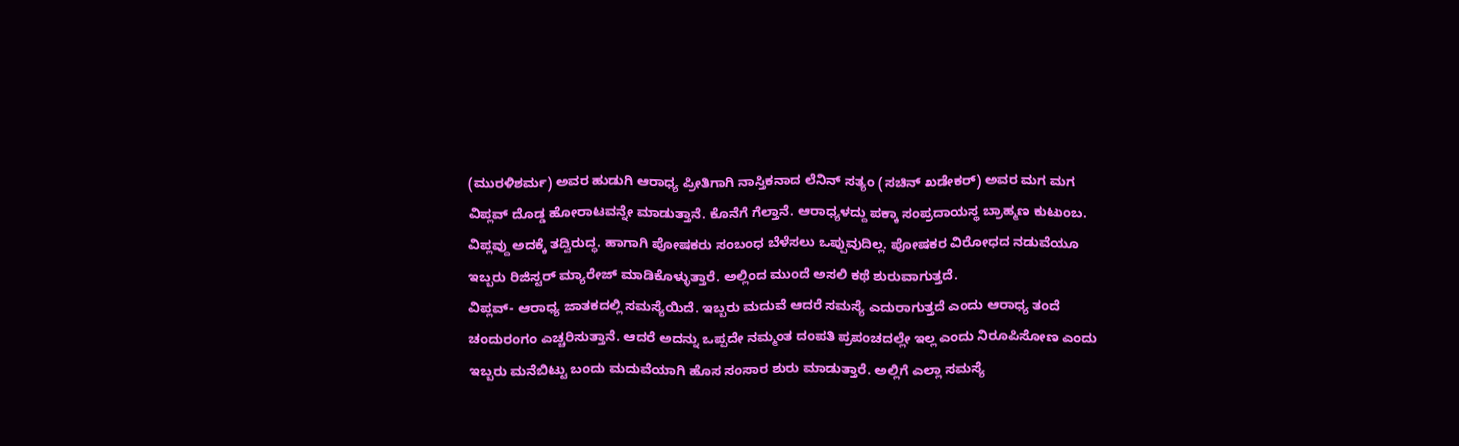(ಮುರಳಿಶರ್ಮ) ಅವರ ಹುಡುಗಿ ಆರಾಧ್ಯ ಪ್ರೀತಿಗಾಗಿ ನಾಸ್ತಿಕನಾದ ಲೆನಿನ್ ಸತ್ಯಂ (ಸಚಿನ್ ಖಡೇಕರ್) ಅವರ ಮಗ ಮಗ ವಿಪ್ಲವ್ ದೊಡ್ಡ ಹೋರಾಟವನ್ನೇ ಮಾಡುತ್ತಾನೆ. ಕೊನೆಗೆ ಗೆಲ್ತಾನೆ. ಆರಾಧ್ಯಳದ್ದು ಪಕ್ಕಾ ಸಂಪ್ರದಾಯಸ್ಥ ಬ್ರಾಹ್ಮಣ ಕುಟುಂಬ. ವಿಪ್ಲವ್ದು ಅದಕ್ಕೆ ತದ್ವಿರುದ್ಧ. ಹಾಗಾಗಿ ಪೋಷಕರು ಸಂಬಂಧ ಬೆಳೆಸಲು ಒಪ್ಪುವುದಿಲ್ಲ. ಪೋಷಕರ ವಿರೋಧದ ನಡುವೆಯೂ ಇಬ್ಬರು ರಿಜಿಸ್ಟರ್ ಮ್ಯಾರೇಜ್ ಮಾಡಿಕೊಳ್ಳುತ್ತಾರೆ. ಅಲ್ಲಿಂದ ಮುಂದೆ ಅಸಲಿ ಕಥೆ ಶುರುವಾಗುತ್ತದೆ.
ವಿಪ್ಲವ್- ಆರಾಧ್ಯ ಜಾತಕದಲ್ಲಿ ಸಮಸ್ಯೆಯಿದೆ. ಇಬ್ಬರು ಮದುವೆ ಆದರೆ ಸಮಸ್ಯೆ ಎದುರಾಗುತ್ತದೆ ಎಂದು ಆರಾಧ್ಯ ತಂದೆ ಚಂದುರಂಗಂ ಎಚ್ಚರಿಸುತ್ತಾನೆ. ಆದರೆ ಅದನ್ನು ಒಪ್ಪದೇ ನಮ್ಮಂತ ದಂಪತಿ ಪ್ರಪಂಚದಲ್ಲೇ ಇಲ್ಲ ಎಂದು ನಿರೂಪಿಸೋಣ ಎಂದು ಇಬ್ಬರು ಮನೆಬಿಟ್ಟು ಬಂದು ಮದುವೆಯಾಗಿ ಹೊಸ ಸಂಸಾರ ಶುರು ಮಾಡುತ್ತಾರೆ. ಅಲ್ಲಿಗೆ ಎಲ್ಲಾ ಸಮಸ್ಯೆ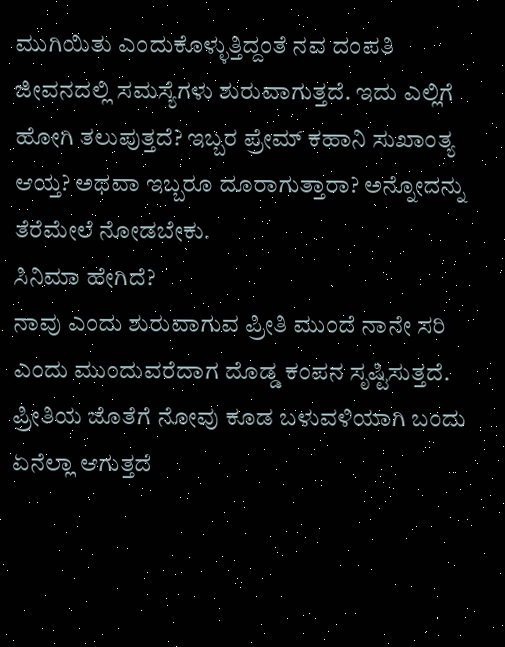ಮುಗಿಯಿತು ಎಂದುಕೊಳ್ಳುತ್ತಿದ್ದಂತೆ ನವ ದಂಪತಿ ಜೀವನದಲ್ಲಿ ಸಮಸ್ಯೆಗಳು ಶುರುವಾಗುತ್ತದೆ. ಇದು ಎಲ್ಲಿಗೆ ಹೋಗಿ ತಲುಪುತ್ತದೆ? ಇಬ್ಬರ ಪ್ರೇಮ್ ಕಹಾನಿ ಸುಖಾಂತ್ಯ ಆಯ್ತ? ಅಥವಾ ಇಬ್ಬರೂ ದೂರಾಗುತ್ತಾರಾ? ಅನ್ನೋದನ್ನು ತೆರೆಮೇಲೆ ನೋಡಬೇಕು.
ಸಿನಿಮಾ ಹೇಗಿದೆ?
ನಾವು ಎಂದು ಶುರುವಾಗುವ ಪ್ರೀತಿ ಮುಂದೆ ನಾನೇ ಸರಿ ಎಂದು ಮುಂದುವರೆದಾಗ ದೊಡ್ಡ ಕಂಪನ ಸೃಷ್ಟಿಸುತ್ತದೆ. ಪ್ರೀತಿಯ ಜೊತೆಗೆ ನೋವು ಕೂಡ ಬಳುವಳಿಯಾಗಿ ಬಂದು ಏನೆಲ್ಲಾ ಆಗುತ್ತದೆ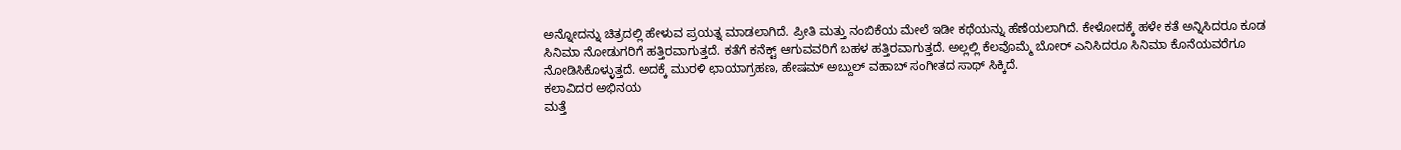ಅನ್ನೋದನ್ನು ಚಿತ್ರದಲ್ಲಿ ಹೇಳುವ ಪ್ರಯತ್ನ ಮಾಡಲಾಗಿದೆ. ಪ್ರೀತಿ ಮತ್ತು ನಂಬಿಕೆಯ ಮೇಲೆ ಇಡೀ ಕಥೆಯನ್ನು ಹೆಣೆಯಲಾಗಿದೆ. ಕೇಳೋದಕ್ಕೆ ಹಳೇ ಕತೆ ಅನ್ನಿಸಿದರೂ ಕೂಡ ಸಿನಿಮಾ ನೋಡುಗರಿಗೆ ಹತ್ತಿರವಾಗುತ್ತದೆ. ಕತೆಗೆ ಕನೆಕ್ಟ್ ಆಗುವವರಿಗೆ ಬಹಳ ಹತ್ತಿರವಾಗುತ್ತದೆ. ಅಲ್ಲಲ್ಲಿ ಕೆಲವೊಮ್ಮೆ ಬೋರ್ ಎನಿಸಿದರೂ ಸಿನಿಮಾ ಕೊನೆಯವರೆಗೂ ನೋಡಿಸಿಕೊಳ್ಳುತ್ತದೆ. ಅದಕ್ಕೆ ಮುರಳಿ ಛಾಯಾಗ್ರಹಣ, ಹೇಷಮ್ ಅಬ್ದುಲ್ ವಹಾಬ್ ಸಂಗೀತದ ಸಾಥ್ ಸಿಕ್ಕಿದೆ.
ಕಲಾವಿದರ ಅಭಿನಯ
ಮತ್ತೆ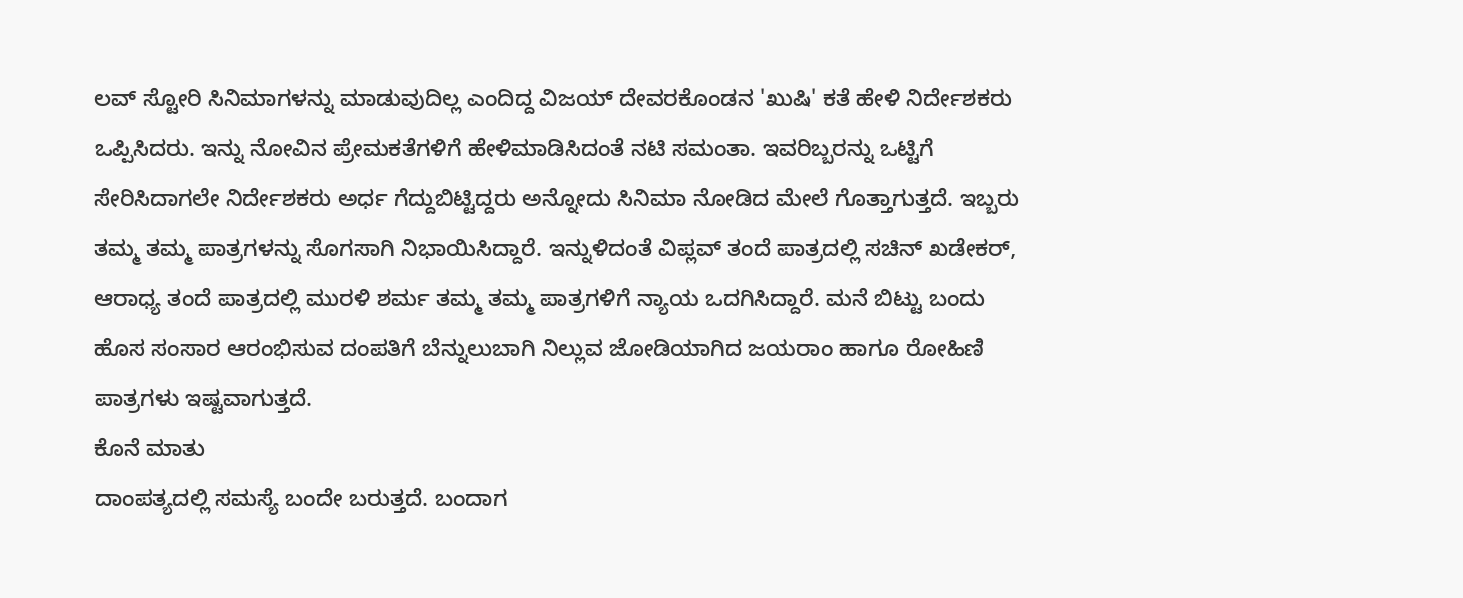ಲವ್ ಸ್ಟೋರಿ ಸಿನಿಮಾಗಳನ್ನು ಮಾಡುವುದಿಲ್ಲ ಎಂದಿದ್ದ ವಿಜಯ್ ದೇವರಕೊಂಡನ 'ಖುಷಿ' ಕತೆ ಹೇಳಿ ನಿರ್ದೇಶಕರು ಒಪ್ಪಿಸಿದರು. ಇನ್ನು ನೋವಿನ ಪ್ರೇಮಕತೆಗಳಿಗೆ ಹೇಳಿಮಾಡಿಸಿದಂತೆ ನಟಿ ಸಮಂತಾ. ಇವರಿಬ್ಬರನ್ನು ಒಟ್ಟಿಗೆ ಸೇರಿಸಿದಾಗಲೇ ನಿರ್ದೇಶಕರು ಅರ್ಧ ಗೆದ್ದುಬಿಟ್ಟಿದ್ದರು ಅನ್ನೋದು ಸಿನಿಮಾ ನೋಡಿದ ಮೇಲೆ ಗೊತ್ತಾಗುತ್ತದೆ. ಇಬ್ಬರು ತಮ್ಮ ತಮ್ಮ ಪಾತ್ರಗಳನ್ನು ಸೊಗಸಾಗಿ ನಿಭಾಯಿಸಿದ್ದಾರೆ. ಇನ್ನುಳಿದಂತೆ ವಿಪ್ಲವ್ ತಂದೆ ಪಾತ್ರದಲ್ಲಿ ಸಚಿನ್ ಖಡೇಕರ್, ಆರಾಧ್ಯ ತಂದೆ ಪಾತ್ರದಲ್ಲಿ ಮುರಳಿ ಶರ್ಮ ತಮ್ಮ ತಮ್ಮ ಪಾತ್ರಗಳಿಗೆ ನ್ಯಾಯ ಒದಗಿಸಿದ್ದಾರೆ. ಮನೆ ಬಿಟ್ಟು ಬಂದು ಹೊಸ ಸಂಸಾರ ಆರಂಭಿಸುವ ದಂಪತಿಗೆ ಬೆನ್ನುಲುಬಾಗಿ ನಿಲ್ಲುವ ಜೋಡಿಯಾಗಿದ ಜಯರಾಂ ಹಾಗೂ ರೋಹಿಣಿ ಪಾತ್ರಗಳು ಇಷ್ಟವಾಗುತ್ತದೆ.
ಕೊನೆ ಮಾತು
ದಾಂಪತ್ಯದಲ್ಲಿ ಸಮಸ್ಯೆ ಬಂದೇ ಬರುತ್ತದೆ. ಬಂದಾಗ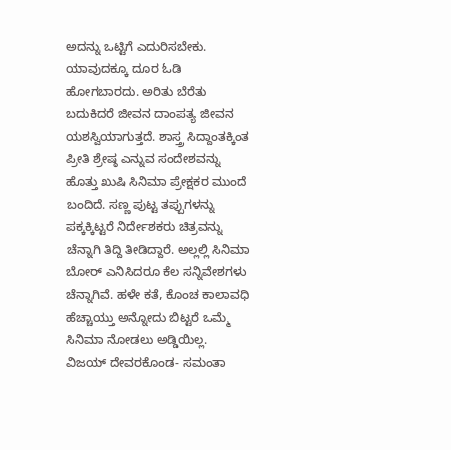ಅದನ್ನು ಒಟ್ಟಿಗೆ ಎದುರಿಸಬೇಕು. ಯಾವುದಕ್ಕೂ ದೂರ ಓಡಿ ಹೋಗಬಾರದು. ಅರಿತು ಬೆರೆತು ಬದುಕಿದರೆ ಜೀವನ ದಾಂಪತ್ಯ ಜೀವನ ಯಶಸ್ವಿಯಾಗುತ್ತದೆ. ಶಾಸ್ತ್ರ ಸಿದ್ದಾಂತಕ್ಕಿಂತ ಪ್ರೀತಿ ಶ್ರೇಷ್ಠ ಎನ್ನುವ ಸಂದೇಶವನ್ನು ಹೊತ್ತು ಖುಷಿ ಸಿನಿಮಾ ಪ್ರೇಕ್ಷಕರ ಮುಂದೆ ಬಂದಿದೆ. ಸಣ್ಣ ಪುಟ್ಟ ತಪ್ಪುಗಳನ್ನು ಪಕ್ಕಕ್ಕಿಟ್ಟರೆ ನಿರ್ದೇಶಕರು ಚಿತ್ರವನ್ನು ಚೆನ್ನಾಗಿ ತಿದ್ದಿ ತೀಡಿದ್ದಾರೆ. ಅಲ್ಲಲ್ಲಿ ಸಿನಿಮಾ ಬೋರ್ ಎನಿಸಿದರೂ ಕೆಲ ಸನ್ನಿವೇಶಗಳು ಚೆನ್ನಾಗಿವೆ. ಹಳೇ ಕತೆ, ಕೊಂಚ ಕಾಲಾವಧಿ ಹೆಚ್ಚಾಯ್ತು ಅನ್ನೋದು ಬಿಟ್ಟರೆ ಒಮ್ಮೆ ಸಿನಿಮಾ ನೋಡಲು ಅಡ್ಡಿಯಿಲ್ಲ. ವಿಜಯ್ ದೇವರಕೊಂಡ- ಸಮಂತಾ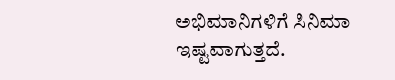ಅಭಿಮಾನಿಗಳಿಗೆ ಸಿನಿಮಾ ಇಷ್ಟವಾಗುತ್ತದೆ.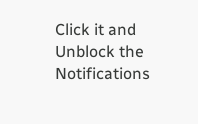Click it and Unblock the Notifications